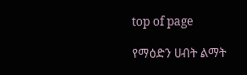top of page

የማዕድን ሀብት ልማት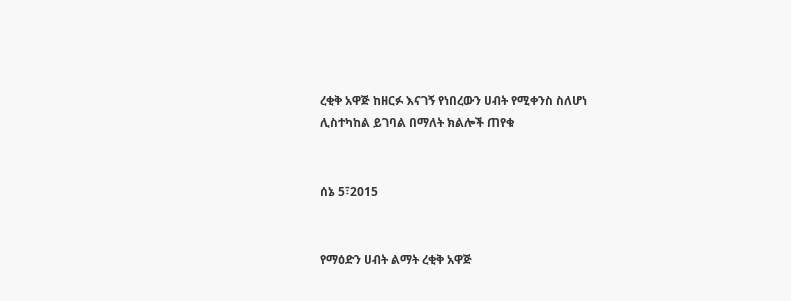ረቂቅ አዋጅ ከዘርፉ እናገኝ የነበረውን ሀብት የሚቀንስ ስለሆነ ሊስተካከል ይገባል በማለት ክልሎች ጠየቁ


ሰኔ 5፣2015


የማዕድን ሀብት ልማት ረቂቅ አዋጅ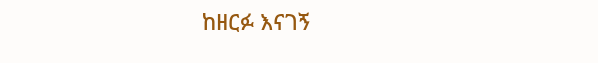ከዘርፉ እናገኝ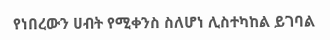የነበረውን ሀብት የሚቀንስ ስለሆነ ሊስተካከል ይገባል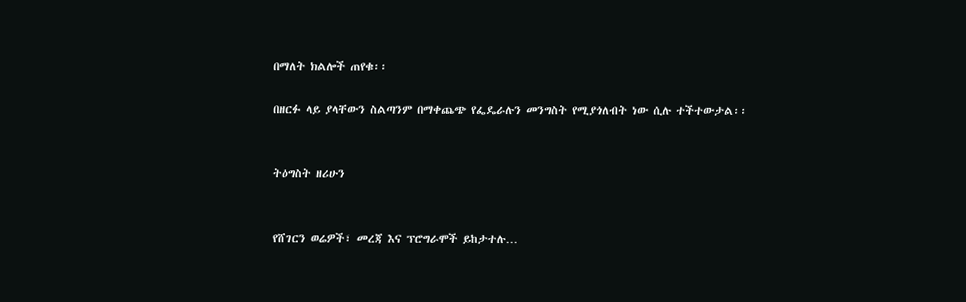በማለት ክልሎች ጠየቁ፡፡

በዘርፉ ላይ ያላቸውን ስልጣንም በማቀጨጭ የፌዴራሉን መንግስት የሚያጎለብት ነው ሲሉ ተችተውታል፡፡


ትዕግስት ዘሪሁን


የሸገርን ወሬዎች፣ መረጃ እና ፕሮግራሞች ይከታተሉ…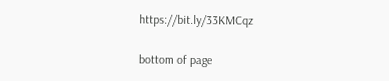https://bit.ly/33KMCqz

bottom of page